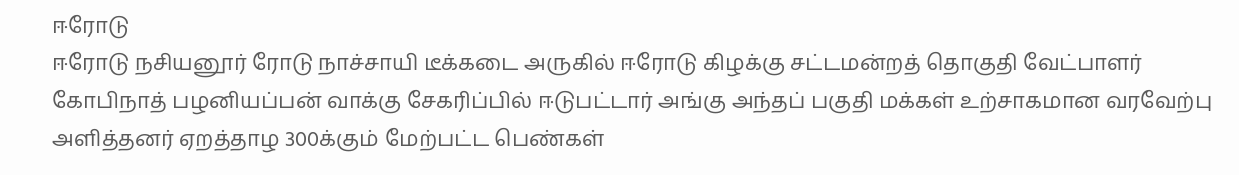ஈரோடு
ஈரோடு நசியனூர் ரோடு நாச்சாயி டீக்கடை அருகில் ஈரோடு கிழக்கு சட்டமன்றத் தொகுதி வேட்பாளர் கோபிநாத் பழனியப்பன் வாக்கு சேகரிப்பில் ஈடுபட்டார் அங்கு அந்தப் பகுதி மக்கள் உற்சாகமான வரவேற்பு அளித்தனர் ஏறத்தாழ 300க்கும் மேற்பட்ட பெண்கள்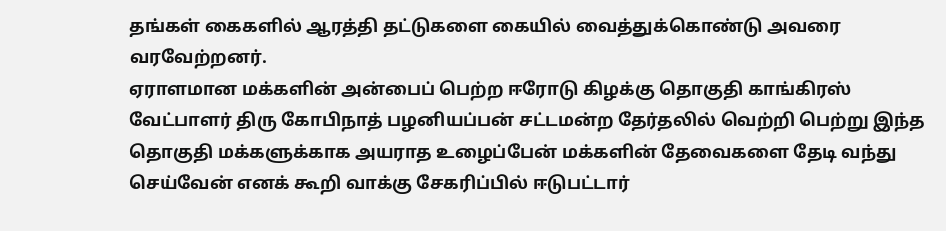தங்கள் கைகளில் ஆரத்தி தட்டுகளை கையில் வைத்துக்கொண்டு அவரை வரவேற்றனர்.
ஏராளமான மக்களின் அன்பைப் பெற்ற ஈரோடு கிழக்கு தொகுதி காங்கிரஸ் வேட்பாளர் திரு கோபிநாத் பழனியப்பன் சட்டமன்ற தேர்தலில் வெற்றி பெற்று இந்த தொகுதி மக்களுக்காக அயராத உழைப்பேன் மக்களின் தேவைகளை தேடி வந்து செய்வேன் எனக் கூறி வாக்கு சேகரிப்பில் ஈடுபட்டார்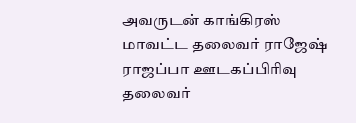அவருடன் காங்கிரஸ் மாவட்ட தலைவர் ராஜேஷ் ராஜப்பா ஊடகப்பிரிவு தலைவர்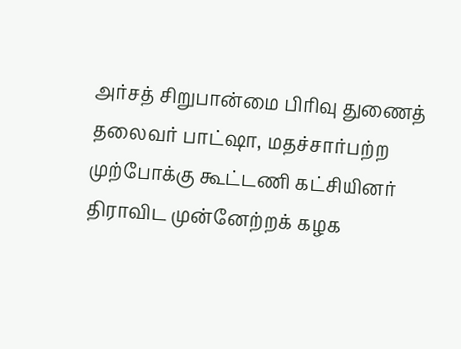அர்சத் சிறுபான்மை பிரிவு துணைத் தலைவர் பாட்ஷா, மதச்சார்பற்ற முற்போக்கு கூட்டணி கட்சியினர் திராவிட முன்னேற்றக் கழக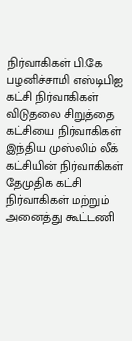நிர்வாகிகள் பி.கே பழனிச்சாமி எஸ்டிபிஐ கட்சி நிர்வாகிகள் விடுதலை சிறுத்தை கட்சியை நிர்வாகிகள் இந்திய முஸ்லிம் லீக் கட்சியின் நிர்வாகிகள் தேமுதிக கட்சி நிர்வாகிகள் மற்றும் அனைத்து கூட்டணி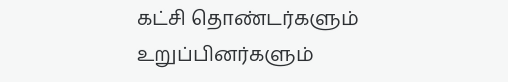கட்சி தொண்டர்களும் உறுப்பினர்களும்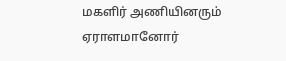மகளிர் அணியினரும் ஏராளமானோர்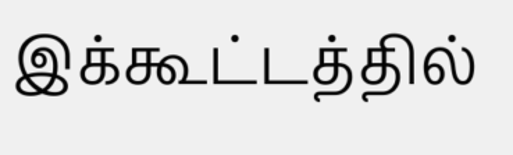இக்கூட்டத்தில்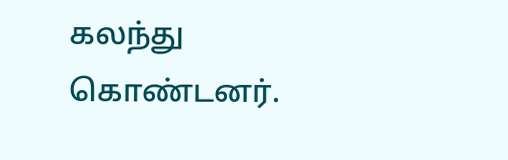கலந்து கொண்டனர்.